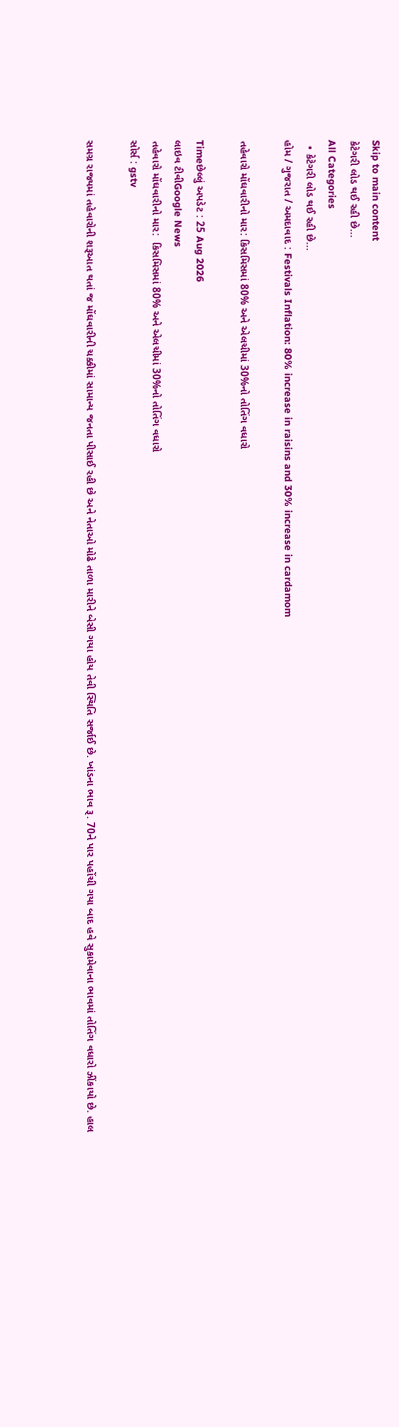Skip to main content
કેટેગરી લોડ થઈ રહી છે...
All Categories
  • કેટેગરી લોડ થઈ રહી છે...
હોમ / ગુજરાત / અમદાવાદ : Festivals Inflation: 80% increase in raisins and 30% increase in cardamom

તહેવારો મોંઘવારીનો માર: કિસમિસમાં 80% અને એલચીમાં 30%નો તોતિંગ વધારો

Timeછેલ્લું અપડેટ : 25 Aug 2026
લાઇવ ટીવીGoogle News
તહેવારો મોંઘવારીનો માર:  કિસમિસમાં 80% અને એલચીમાં 30%નો તોતિંગ વધારો
સોર્સ : gstv

સમગ્ર રાજ્યમાં તહેવારોની શરૂઆત થતાં જ મોંઘવારીની ચક્કીમાં સામાન્ય જનતા પીસાઈ રહી છે અને નેતાઓ મોઢે તાળા મારીને બેસી ગયા હોય તેવી સ્થિતિ સર્જાઈ છે. ખાંડના ભાવ રૂ. 70ને પાર પહોંચી ગયા બાદ હવે સુકામેવાના ભાવમાં તોતિંગ વધારો ઝીંકાયો છે. હાલ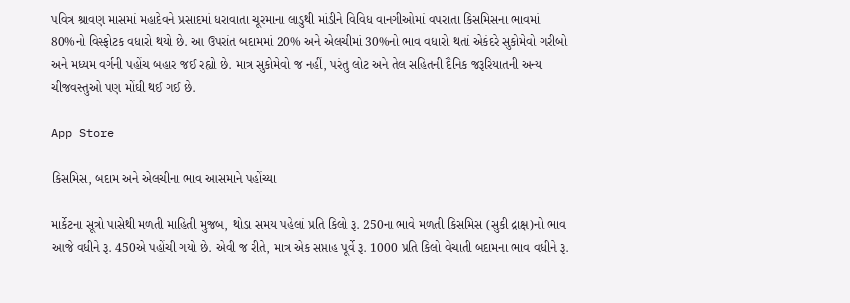પવિત્ર શ્રાવણ માસમાં મહાદેવને પ્રસાદમાં ધરાવાતા ચૂરમાના લાડુથી માંડીને વિવિધ વાનગીઓમાં વપરાતા કિસમિસના ભાવમાં 80%નો વિસ્ફોટક વધારો થયો છે. આ ઉપરાંત બદામમાં 20% અને એલચીમાં 30%નો ભાવ વધારો થતાં એકંદરે સુકોમેવો ગરીબો અને મધ્યમ વર્ગની પહોંચ બહાર જઈ રહ્યો છે. માત્ર સુકોમેવો જ નહીં, પરંતુ લોટ અને તેલ સહિતની દૈનિક જરૂરિયાતની અન્ય ચીજવસ્તુઓ પણ મોંઘી થઈ ગઈ છે.

App Store

કિસમિસ, બદામ અને એલચીના ભાવ આસમાને પહોંચ્યા

માર્કેટના સૂત્રો પાસેથી મળતી માહિતી મુજબ, થોડા સમય પહેલાં પ્રતિ કિલો રૂ. 250ના ભાવે મળતી કિસમિસ (સુકી દ્રાક્ષ)નો ભાવ આજે વધીને રૂ. 450એ પહોંચી ગયો છે. એવી જ રીતે, માત્ર એક સપ્તાહ પૂર્વે રૂ. 1000 પ્રતિ કિલો વેચાતી બદામના ભાવ વધીને રૂ.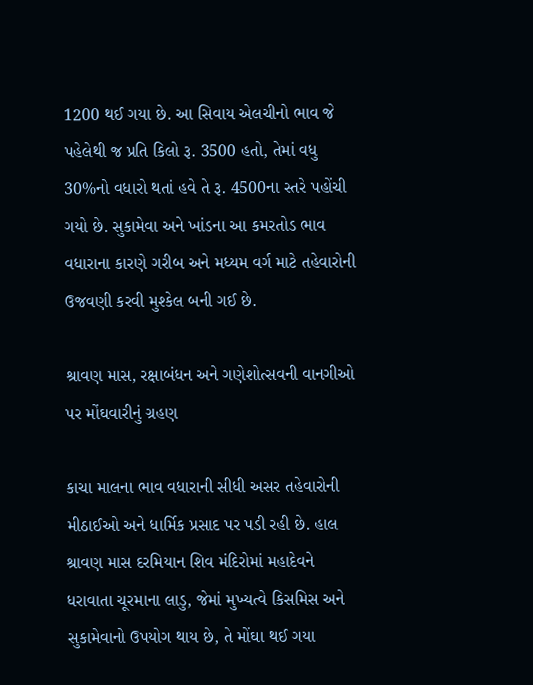1200 થઈ ગયા છે. આ સિવાય એલચીનો ભાવ જે પહેલેથી જ પ્રતિ કિલો રૂ. 3500 હતો, તેમાં વધુ 30%નો વધારો થતાં હવે તે રૂ. 4500ના સ્તરે પહોંચી ગયો છે. સુકામેવા અને ખાંડના આ કમરતોડ ભાવ વધારાના કારણે ગરીબ અને મધ્યમ વર્ગ માટે તહેવારોની ઉજવણી કરવી મુશ્કેલ બની ગઈ છે.

શ્રાવણ માસ, રક્ષાબંધન અને ગણેશોત્સવની વાનગીઓ પર મોંઘવારીનું ગ્રહણ

કાચા માલના ભાવ વધારાની સીધી અસર તહેવારોની મીઠાઈઓ અને ધાર્મિક પ્રસાદ પર પડી રહી છે. હાલ શ્રાવણ માસ દરમિયાન શિવ મંદિરોમાં મહાદેવને ધરાવાતા ચૂરમાના લાડુ, જેમાં મુખ્યત્વે કિસમિસ અને સુકામેવાનો ઉપયોગ થાય છે, તે મોંઘા થઈ ગયા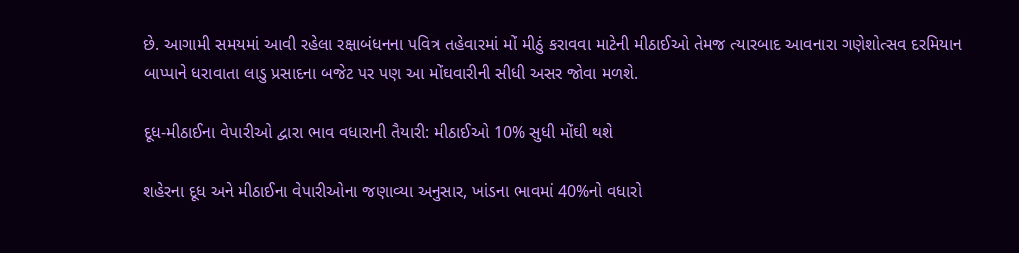છે. આગામી સમયમાં આવી રહેલા રક્ષાબંધનના પવિત્ર તહેવારમાં મોં મીઠું કરાવવા માટેની મીઠાઈઓ તેમજ ત્યારબાદ આવનારા ગણેશોત્સવ દરમિયાન બાપ્પાને ધરાવાતા લાડુ પ્રસાદના બજેટ પર પણ આ મોંઘવારીની સીધી અસર જોવા મળશે.

દૂધ-મીઠાઈના વેપારીઓ દ્વારા ભાવ વધારાની તૈયારી: મીઠાઈઓ 10% સુધી મોંઘી થશે

શહેરના દૂધ અને મીઠાઈના વેપારીઓના જણાવ્યા અનુસાર, ખાંડના ભાવમાં 40%નો વધારો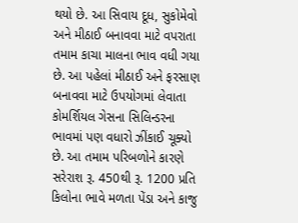થયો છે. આ સિવાય દૂધ, સુકોમેવો અને મીઠાઈ બનાવવા માટે વપરાતા તમામ કાચા માલના ભાવ વધી ગયા છે. આ પહેલાં મીઠાઈ અને ફરસાણ બનાવવા માટે ઉપયોગમાં લેવાતા કોમર્શિયલ ગેસના સિલિન્ડરના ભાવમાં પણ વધારો ઝીંકાઈ ચૂક્યો છે. આ તમામ પરિબળોને કારણે સરેરાશ રૂ. 450થી રૂ. 1200 પ્રતિ કિલોના ભાવે મળતા પેંડા અને કાજુ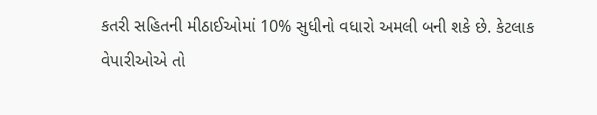કતરી સહિતની મીઠાઈઓમાં 10% સુધીનો વધારો અમલી બની શકે છે. કેટલાક વેપારીઓએ તો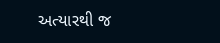અત્યારથી જ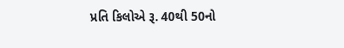પ્રતિ કિલોએ રૂ. 40થી 50નો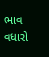ભાવ વધારો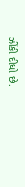ઝીંકી દીધો છે.